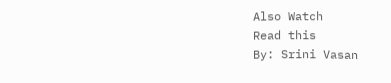Also Watch
Read this
By: Srini Vasan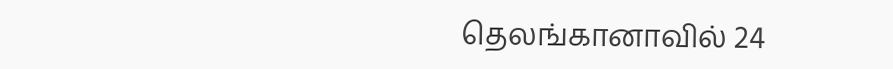தெலங்கானாவில் 24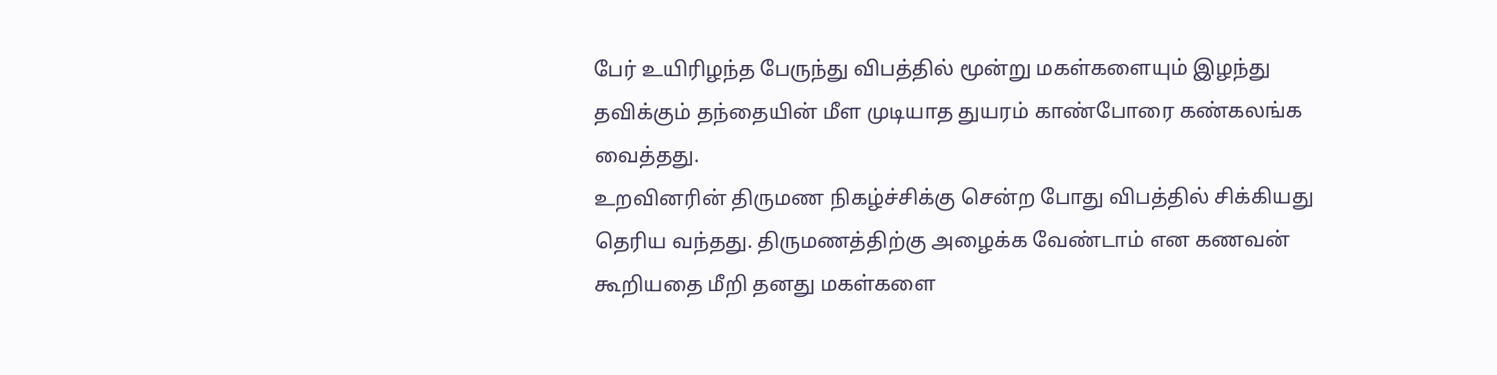பேர் உயிரிழந்த பேருந்து விபத்தில் மூன்று மகள்களையும் இழந்து தவிக்கும் தந்தையின் மீள முடியாத துயரம் காண்போரை கண்கலங்க வைத்தது.
உறவினரின் திருமண நிகழ்ச்சிக்கு சென்ற போது விபத்தில் சிக்கியது தெரிய வந்தது. திருமணத்திற்கு அழைக்க வேண்டாம் என கணவன் கூறியதை மீறி தனது மகள்களை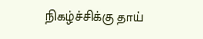நிகழ்ச்சிக்கு தாய்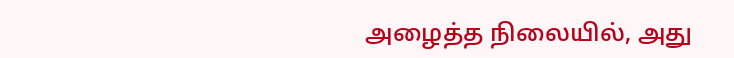அழைத்த நிலையில், அது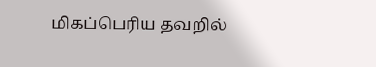மிகப்பெரிய தவறில்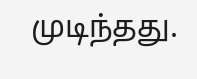முடிந்தது.